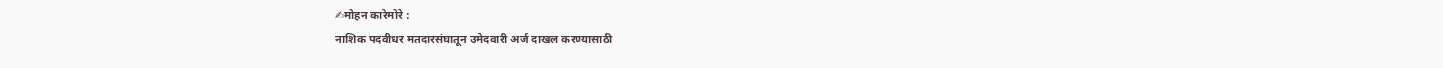✍मोहन कारेमोरे :
नाशिक पदवीधर मतदारसंघातून उमेदवारी अर्ज दाखल करण्यासाठी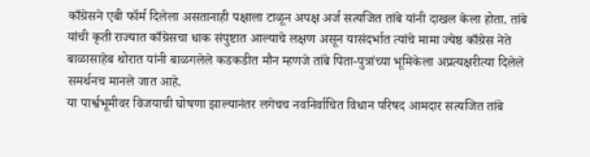काँग्रेसने एबी फॉर्म दिलेला असतानाही पक्षाला टाळून अपक्ष अर्ज सत्यजित तांबे यांनी दाखल केला होता. तांबे यांची कृती राज्यात काँग्रेसचा धाक संपुष्टात आल्याचे लक्षण असून यासंदर्भात त्यांचे मामा ज्येष्ठ काँग्रेस नेते बाळासाहेब थोरात यांनी बाळगलेले कडकडीत मौन म्हणजे तांबे पिता-पुत्रांच्या भूमिकेला अप्रत्यक्षरीत्या दिलेले समर्थनच मानले जात आहे.
या पार्श्वभूमीवर विजयाची घोषणा झाल्यानंतर लगेचच नवनिर्वाचित विधान परिषद आमदार सत्यजित तांबे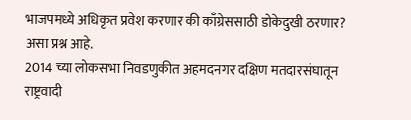भाजपमध्ये अधिकृत प्रवेश करणार की काँग्रेससाठी डोकेदुखी ठरणार? असा प्रश्न आहे.
2014 च्या लोकसभा निवडणुकीत अहमदनगर दक्षिण मतदारसंघातून राष्ट्रवादी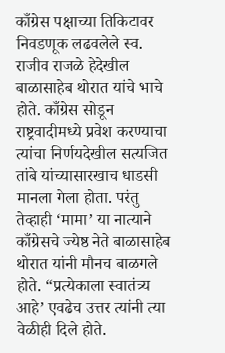काँग्रेस पक्षाच्या तिकिटावर निवडणूक लढवलेले स्व. राजीव राजळे हेदेखील बाळासाहेब थोरात यांचे भाचे होते. काँग्रेस सोडून राष्ट्रवादीमध्ये प्रवेश करण्याचा त्यांचा निर्णयदेखील सत्यजित तांबे यांच्यासारखाच धाडसी मानला गेला होता. परंतु तेव्हाही ‘मामा’ या नात्याने काँग्रेसचे ज्येष्ठ नेते बाळासाहेब थोरात यांनी मौनच बाळगले होते. “प्रत्येकाला स्वातंत्र्य आहे’ एवढेच उत्तर त्यांनी त्या वेळीही दिले होते.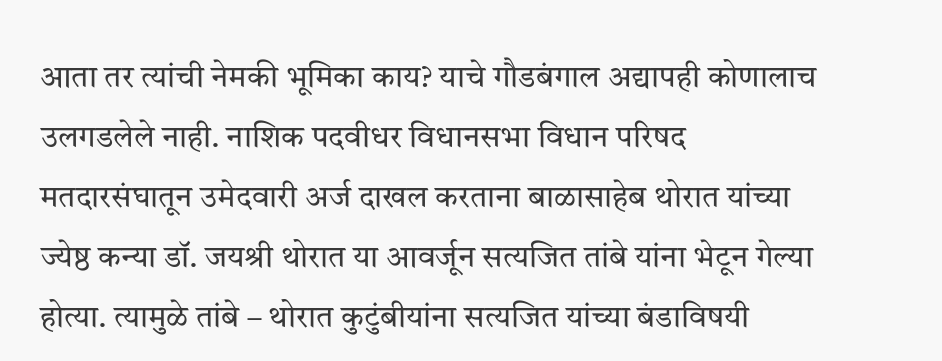आता तर त्यांची नेमकी भूमिका काय? याचे गौडबंगाल अद्यापही कोणालाच उलगडलेले नाही. नाशिक पदवीधर विधानसभा विधान परिषद मतदारसंघातून उमेदवारी अर्ज दाखल करताना बाळासाहेब थोरात यांच्या ज्येष्ठ कन्या डॉ. जयश्री थोरात या आवर्जून सत्यजित तांबे यांना भेटून गेल्या होत्या. त्यामुळे तांबे – थोरात कुटुंबीयांना सत्यजित यांच्या बंडाविषयी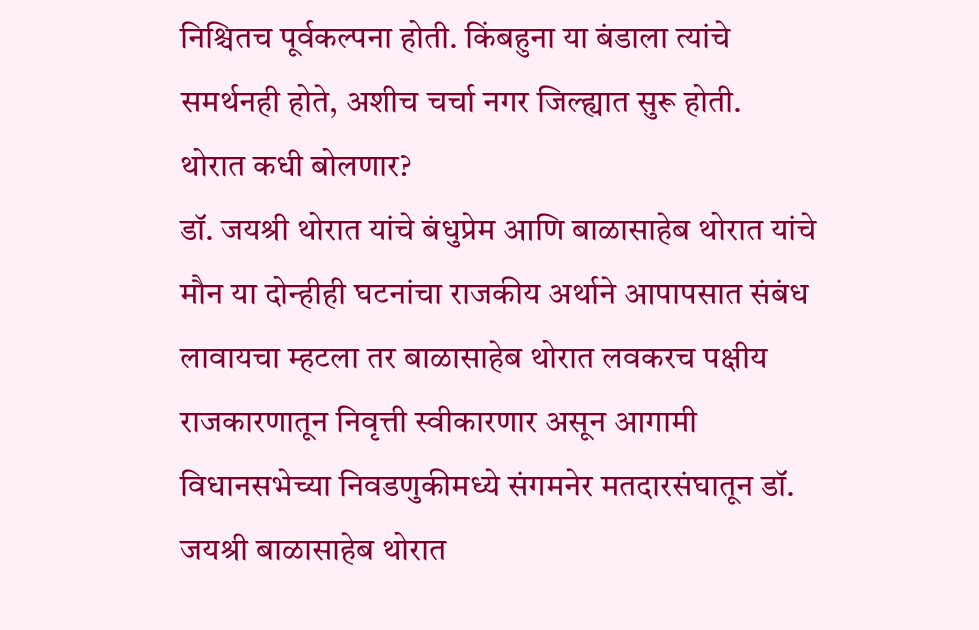निश्चितच पूर्वकल्पना होती. किंबहुना या बंडाला त्यांचे समर्थनही होते, अशीच चर्चा नगर जिल्ह्यात सुरू होती.
थोरात कधी बोलणार?
डॉ. जयश्री थोरात यांचे बंधुप्रेम आणि बाळासाहेब थोरात यांचे मौन या दोन्हीही घटनांचा राजकीय अर्थाने आपापसात संबंध लावायचा म्हटला तर बाळासाहेब थोरात लवकरच पक्षीय राजकारणातून निवृत्ती स्वीकारणार असून आगामी विधानसभेच्या निवडणुकीमध्ये संगमनेर मतदारसंघातून डॉ. जयश्री बाळासाहेब थोरात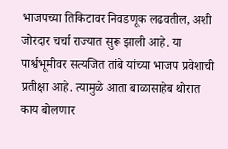भाजपच्या तिकिटावर निवडणूक लढवतील, अशी जोरदार चर्चा राज्यात सुरू झाली आहे. या पार्श्वभूमीवर सत्यजित तांबे यांच्या भाजप प्रवेशाची प्रतीक्षा आहे. त्यामुळे आता बाळासाहेब थोरात काय बोलणार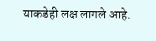याकडेही लक्ष लागले आहे.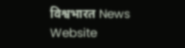विश्वभारत News Website